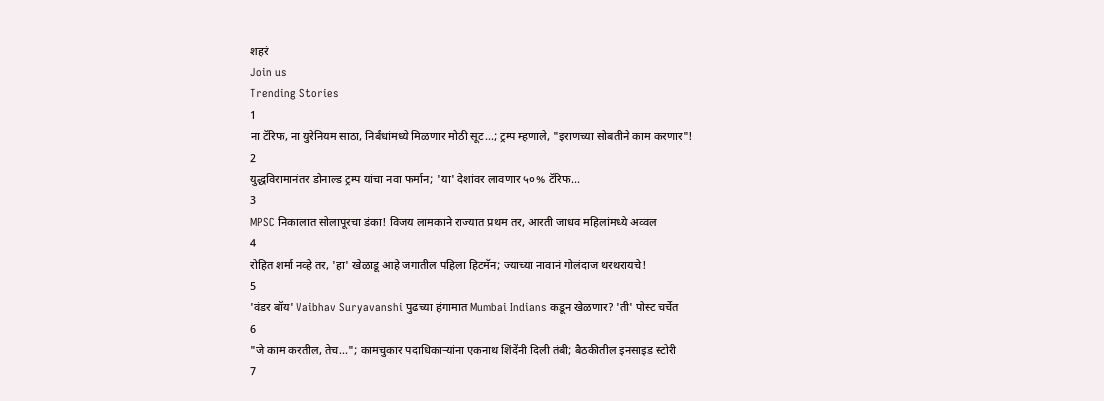शहरं
Join us
Trending Stories
1
ना टॅरिफ, ना युरेनियम साठा, निर्बंधांमध्ये मिळणार मोठी सूट...; ट्रम्प म्हणाले, "इराणच्या सोबतीने काम करणार"!
2
युद्धविरामानंतर डोनाल्ड ट्रम्प यांचा नवा फर्मान; 'या' देशांवर लावणार ५०% टॅरिफ...
3
MPSC निकालात सोलापूरचा डंका! विजय लामकाने राज्यात प्रथम तर, आरती जाधव महिलांमध्ये अव्वल
4
रोहित शर्मा नव्हे तर, 'हा' खेळाडू आहे जगातील पहिला हिटमॅन; ज्याच्या नावानं गोलंदाज थरथरायचे!
5
'वंडर बॉय' Vaibhav Suryavanshi पुढच्या हंगामात Mumbai Indians कडून खेळणार? 'ती' पोस्ट चर्चेत
6
"जे काम करतील, तेच..."; कामचुकार पदाधिकाऱ्यांना एकनाथ शिंदेंनी दिली तंबी; बैठकीतील इनसाइड स्टोरी
7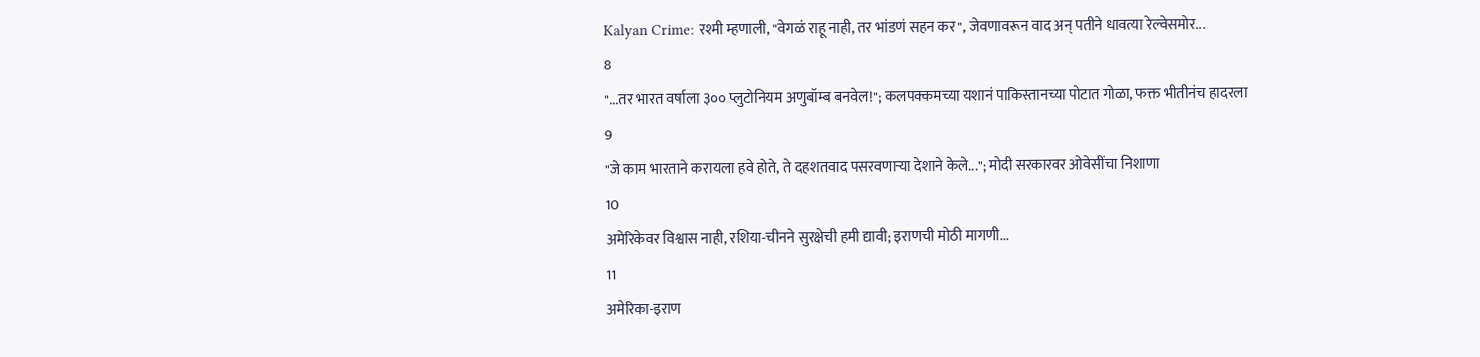Kalyan Crime: रश्मी म्हणाली, "वेगळं राहू नाही, तर भांडणं सहन कर", जेवणावरून वाद अन् पतीने धावत्या रेल्वेसमोर...
8
"...तर भारत वर्षाला ३०० प्लुटोनियम अणुबॉम्ब बनवेल!"; कलपक्कमच्या यशानं पाकिस्तानच्या पोटात गोळा, फक्त भीतीनंच हादरला
9
"जे काम भारताने करायला हवे होते, ते दहशतवाद पसरवणाऱ्या देशाने केले..."; मोदी सरकारवर ओवेसींचा निशाणा
10
अमेरिकेवर विश्वास नाही, रशिया-चीनने सुरक्षेची हमी द्यावी; इराणची मोठी मागणी...
11
अमेरिका-इराण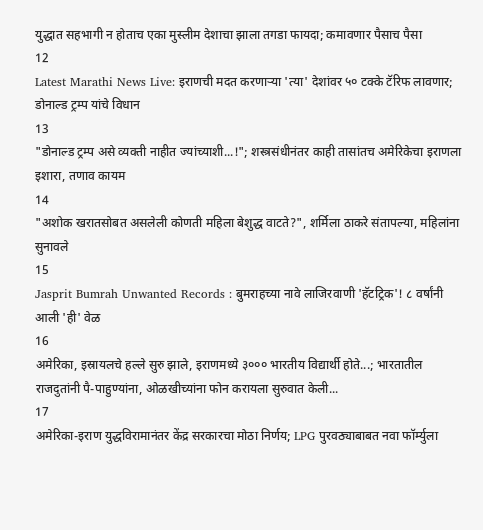युद्धात सहभागी न होताच एका मुस्लीम देशाचा झाला तगडा फायदा; कमावणार पैसाच पैसा
12
Latest Marathi News Live: इराणची मदत करणाऱ्या 'त्या' देशांवर ५० टक्के टॅरिफ लावणार; डोनाल्ड ट्रम्प यांचे विधान
13
"डोनाल्ड ट्रम्प असे व्यक्ती नाहीत ज्यांच्याशी...!"; शस्त्रसंधीनंतर काही तासांतच अमेरिकेचा इराणला इशारा, तणाव कायम
14
"अशोक खरातसोबत असलेली कोणती महिला बेशुद्ध वाटते?", शर्मिला ठाकरे संतापल्या, महिलांना सुनावले
15
Jasprit Bumrah Unwanted Records : बुमराहच्या नावे लाजिरवाणी 'हॅटट्रिक'! ८ वर्षांनी आली 'ही' वेळ
16
अमेरिका, इस्रायलचे हल्ले सुरु झाले, इराणमध्ये ३००० भारतीय विद्यार्थी होते...; भारतातील राजदुतांनी पै-पाहुण्यांना, ओळखीच्यांना फोन करायला सुरुवात केली...
17
अमेरिका-इराण युद्धविरामानंतर केंद्र सरकारचा मोठा निर्णय; LPG पुरवठ्याबाबत नवा फॉर्म्युला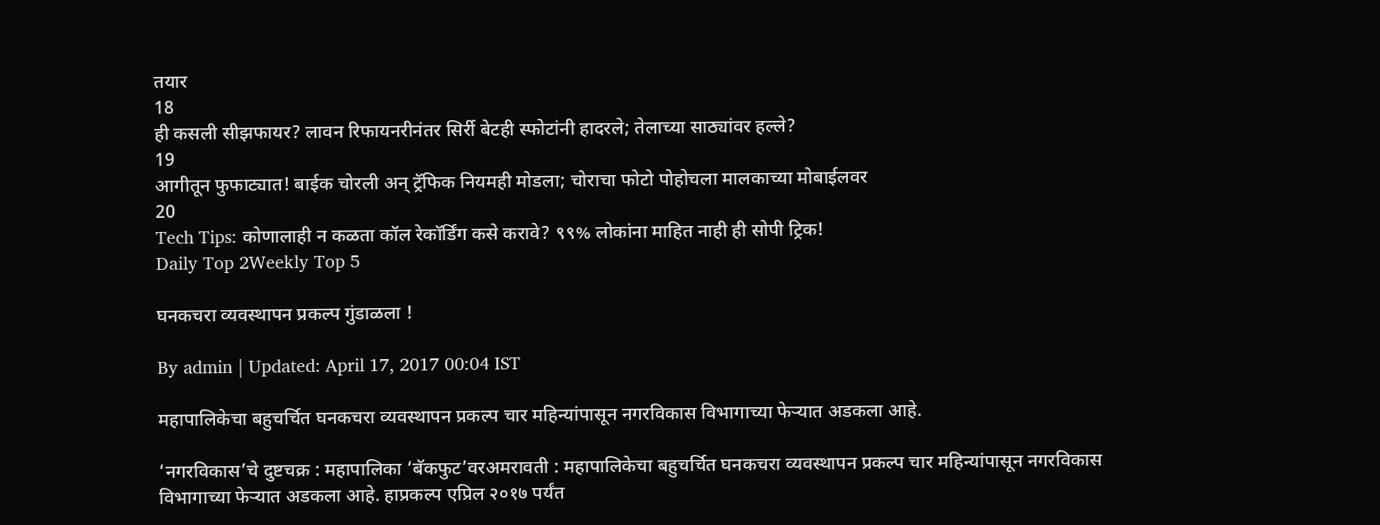तयार
18
ही कसली सीझफायर? लावन रिफायनरीनंतर सिर्री बेटही स्फोटांनी हादरले; तेलाच्या साठ्यांवर हल्ले?
19
आगीतून फुफाट्यात! बाईक चोरली अन् ट्रॅफिक नियमही मोडला; चोराचा फोटो पोहोचला मालकाच्या मोबाईलवर
20
Tech Tips: कोणालाही न कळता कॉल रेकॉर्डिंग कसे करावे? ९९% लोकांना माहित नाही ही सोपी ट्रिक!
Daily Top 2Weekly Top 5

घनकचरा व्यवस्थापन प्रकल्प गुंडाळला !

By admin | Updated: April 17, 2017 00:04 IST

महापालिकेचा बहुचर्चित घनकचरा व्यवस्थापन प्रकल्प चार महिन्यांपासून नगरविकास विभागाच्या फेऱ्यात अडकला आहे.

‘नगरविकास’चे दुष्टचक्र : महापालिका ‘बॅकफुट’वरअमरावती : महापालिकेचा बहुचर्चित घनकचरा व्यवस्थापन प्रकल्प चार महिन्यांपासून नगरविकास विभागाच्या फेऱ्यात अडकला आहे. हाप्रकल्प एप्रिल २०१७ पर्यंत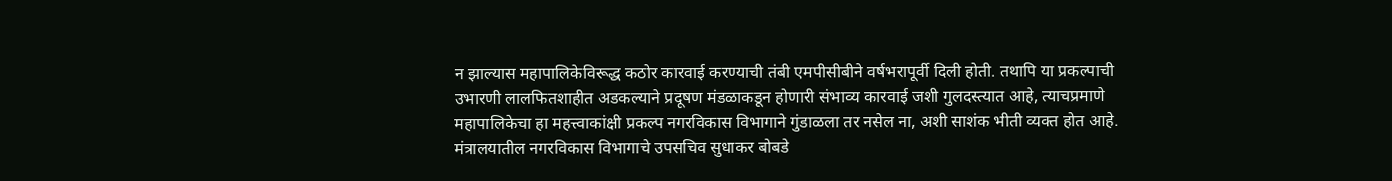न झाल्यास महापालिकेविरूद्ध कठोर कारवाई करण्याची तंबी एमपीसीबीने वर्षभरापूर्वी दिली होती. तथापि या प्रकल्पाची उभारणी लालफितशाहीत अडकल्याने प्रदूषण मंडळाकडून होणारी संभाव्य कारवाई जशी गुलदस्त्यात आहे, त्याचप्रमाणे महापालिकेचा हा महत्त्वाकांक्षी प्रकल्प नगरविकास विभागाने गुंडाळला तर नसेल ना, अशी साशंक भीती व्यक्त होत आहे. मंत्रालयातील नगरविकास विभागाचे उपसचिव सुधाकर बोबडे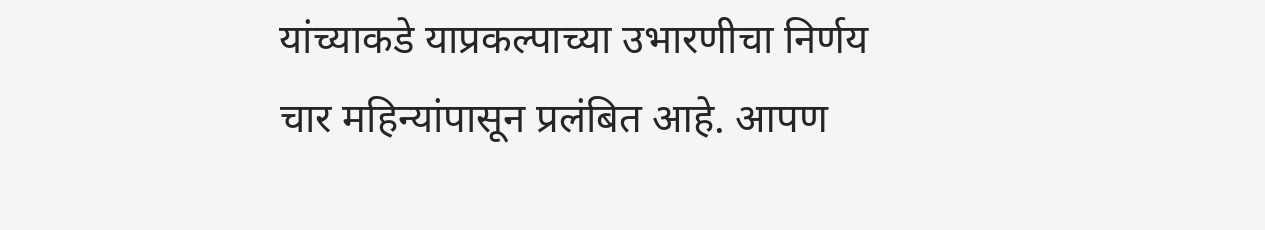यांच्याकडे याप्रकल्पाच्या उभारणीचा निर्णय चार महिन्यांपासून प्रलंबित आहे. आपण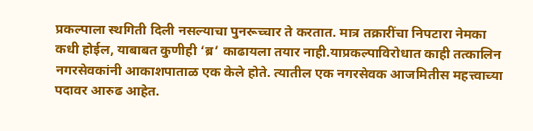प्रकल्पाला स्थगिती दिली नसल्याचा पुनरूच्चार ते करतात. मात्र तक्रारींचा निपटारा नेमका कधी होईल, याबाबत कुणीही ‘ब्र’ काढायला तयार नाही.याप्रकल्पाविरोधात काही तत्कालिन नगरसेवकांनी आकाशपाताळ एक केले होते. त्यातील एक नगरसेवक आजमितीस महत्त्वाच्या पदावर आरुढ आहेत.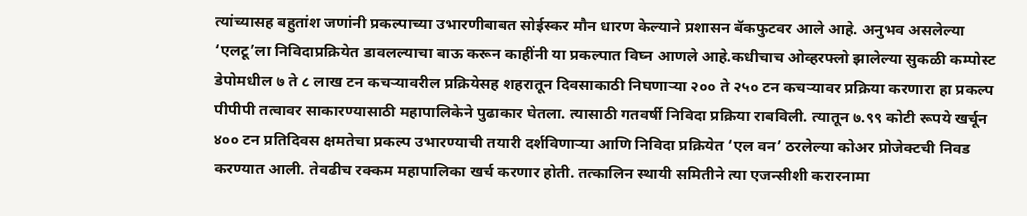त्यांच्यासह बहुतांश जणांनी प्रकल्पाच्या उभारणीबाबत सोईस्कर मौन धारण केल्याने प्रशासन बॅकफुटवर आले आहे. अनुभव असलेल्या ‘एलटू’ला निविदाप्रक्रियेत डावलल्याचा बाऊ करून काहींनी या प्रकल्पात विघ्न आणले आहे.कधीचाच ओव्हरफ्लो झालेल्या सुकळी कम्पोस्ट डेपोमधील ७ ते ८ लाख टन कचऱ्यावरील प्रक्रियेसह शहरातून दिवसाकाठी निघणाऱ्या २०० ते २५० टन कचऱ्यावर प्रक्रिया करणारा हा प्रकल्प पीपीपी तत्वावर साकारण्यासाठी महापालिकेने पुढाकार घेतला. त्यासाठी गतवर्षी निविदा प्रक्रिया राबविली. त्यातून ७.९९ कोटी रूपये खर्चून ४०० टन प्रतिदिवस क्षमतेचा प्रकल्प उभारण्याची तयारी दर्शविणाऱ्या आणि निविदा प्रक्रियेत ‘एल वन’ ठरलेल्या कोअर प्रोजेक्टची निवड करण्यात आली. तेवढीच रक्कम महापालिका खर्च करणार होती. तत्कालिन स्थायी समितीने त्या एजन्सीशी करारनामा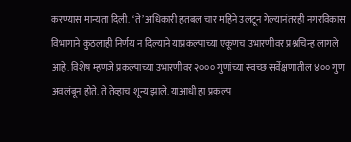करण्यास मान्यता दिली. ‘ते’ अधिकारी हतबल चार महिने उलटून गेल्यानंतरही नगरविकास विभागाने कुठलाही निर्णय न दिल्याने याप्रकल्पाच्या एकूणच उभारणीवर प्रश्नचिन्ह लागले आहे. विशेष म्हणजे प्रकल्पाच्या उभारणीवर २००० गुणांच्या स्वच्छ सर्वेक्षणातील ४०० गुण अवलंबून होते. ते तेव्हाच शून्य झाले. याआधी हा प्रकल्प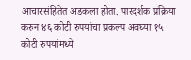आचारसंहितेत अडकला होता. पारदर्शक प्रक्रिया करुन ४६ कोटी रुपयांचा प्रकल्प अवघ्या १५ कोटी रुपयांमध्ये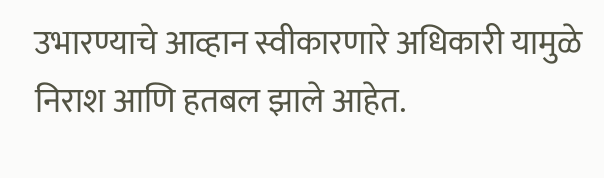उभारण्याचे आव्हान स्वीकारणारे अधिकारी यामुळे निराश आणि हतबल झाले आहेत.